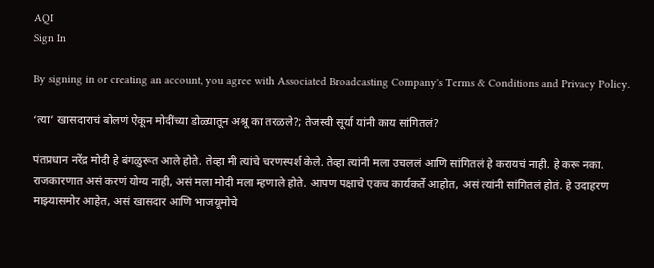AQI
Sign In

By signing in or creating an account, you agree with Associated Broadcasting Company's Terms & Conditions and Privacy Policy.

‘त्या’ खासदाराचं बोलणं ऐकून मोदींच्या डोळ्यातून अश्रू का तरळले?; तेजस्वी सूर्या यांनी काय सांगितलं?

पंतप्रधान नरेंद्र मोदी हे बंगळुरूत आले होते. तेव्हा मी त्यांचे चरणस्पर्श केले. तेव्हा त्यांनी मला उचललं आणि सांगितलं हे करायचं नाही. हे करू नका. राजकारणात असं करणं योग्य नाही, असं मला मोदी मला म्हणाले होते. आपण पक्षाचे एकच कार्यकर्ते आहोत, असं त्यांनी सांगितलं होतं. हे उदाहरण माझ्यासमोर आहेत, असं खासदार आणि भाजयूमोचे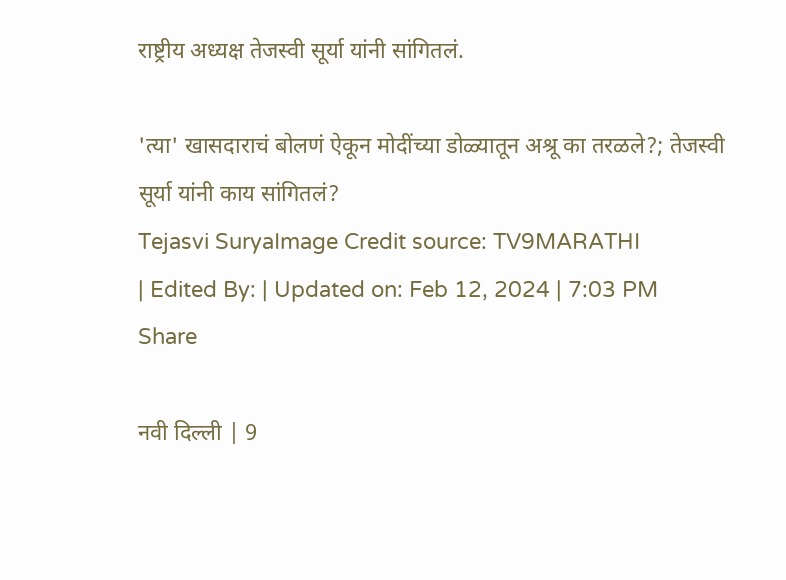राष्ट्रीय अध्यक्ष तेजस्वी सूर्या यांनी सांगितलं.

'त्या' खासदाराचं बोलणं ऐकून मोदींच्या डोळ्यातून अश्रू का तरळले?; तेजस्वी सूर्या यांनी काय सांगितलं?
Tejasvi SuryaImage Credit source: TV9MARATHI
| Edited By: | Updated on: Feb 12, 2024 | 7:03 PM
Share

नवी दिल्ली | 9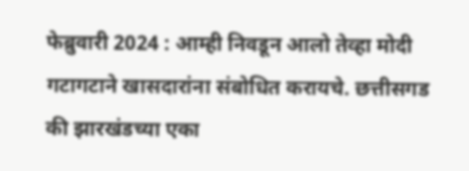फेब्रुवारी 2024 : आम्ही निवडून आलो तेव्हा मोदी गटागटाने खासदारांना संबोधित करायचे. छत्तीसगड की झारखंडच्या एका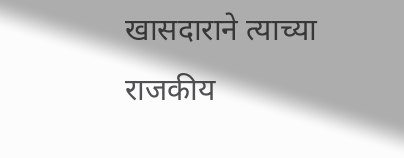खासदाराने त्याच्या राजकीय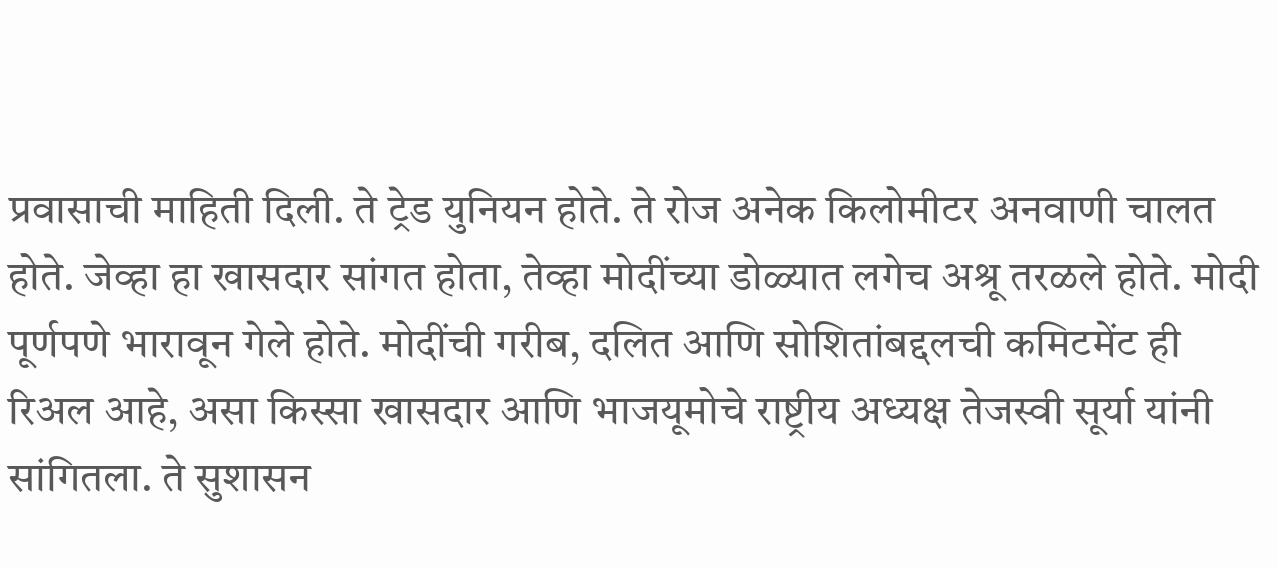प्रवासाची माहिती दिली. ते ट्रेड युनियन होते. ते रोज अनेक किलोमीटर अनवाणी चालत होते. जेव्हा हा खासदार सांगत होता, तेव्हा मोदींच्या डोळ्यात लगेच अश्रू तरळले होते. मोदी पूर्णपणे भारावून गेले होते. मोदींची गरीब, दलित आणि सोशितांबद्दलची कमिटमेंट ही रिअल आहे, असा किस्सा खासदार आणि भाजयूमोचे राष्ट्रीय अध्यक्ष तेजस्वी सूर्या यांनी सांगितला. ते सुशासन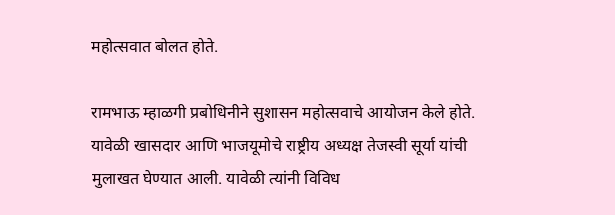महोत्सवात बोलत होते.

रामभाऊ म्हाळगी प्रबोधिनीने सुशासन महोत्सवाचे आयोजन केले होते. यावेळी खासदार आणि भाजयूमोचे राष्ट्रीय अध्यक्ष तेजस्वी सूर्या यांची मुलाखत घेण्यात आली. यावेळी त्यांनी विविध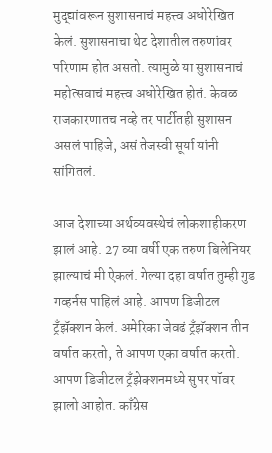मुद्द्यांवरून सुशासनाचं महत्त्व अधोरेखित केलं. सुशासनाचा थेट देशातील तरुणांवर परिणाम होत असतो. त्यामुळे या सुशासनाचं महोत्सवाचं महत्त्व अधोरेखित होतं. केवळ राजकारणातच नव्हे तर पार्टीतही सुशासन असलं पाहिजे, असं तेजस्वी सूर्या यांनी सांगितलं.

आज देशाच्या अर्थव्यवस्थेचं लोकशाहीकरण झालं आहे. 27 व्या वर्षी एक तरुण बिलेनियर झाल्याचं मी ऐकलं. गेल्या दहा वर्षात तुम्ही गुड गव्हर्नस पाहिलं आहे. आपण डिजीटल ट्रँझॅक्शन केलं. अमेरिका जेवढं ट्रँझॅक्शन तीन वर्षात करतो, ते आपण एका वर्षात करतो. आपण डिजीटल ट्रँझेक्शनमध्ये सुपर पॉवर झालो आहोत. काँग्रेस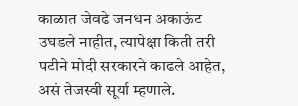काळात जेवढे जनधन अकाऊंट उघडले नाहीत, त्यापेक्षा किती तरी पटीने मोदी सरकारने काढले आहेत, असं तेजस्वी सूर्या म्हणाले.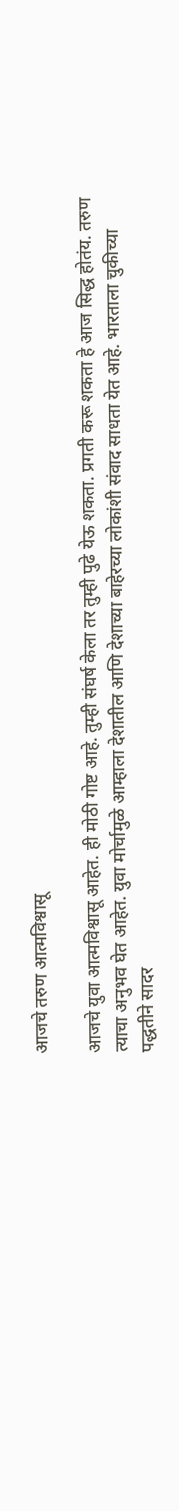आजचे तरुण आत्मविश्वासू

आजचे युवा आत्मविश्वासू आहेत. ही मोठी गोष्ट आहे. तुम्ही संघर्ष केला तर तुम्ही पुढे येऊ शकता. प्रगती करू शकता हे आज सिद्ध होतंय. तरुण त्याचा अनुभव घेत आहेत. युवा मोर्चामुळे आम्हाला देशातील आणि देशाच्या बाहेरच्या लोकांशी संवाद साधता येत आहे. भारताला चुकीच्या पद्धतीने सादर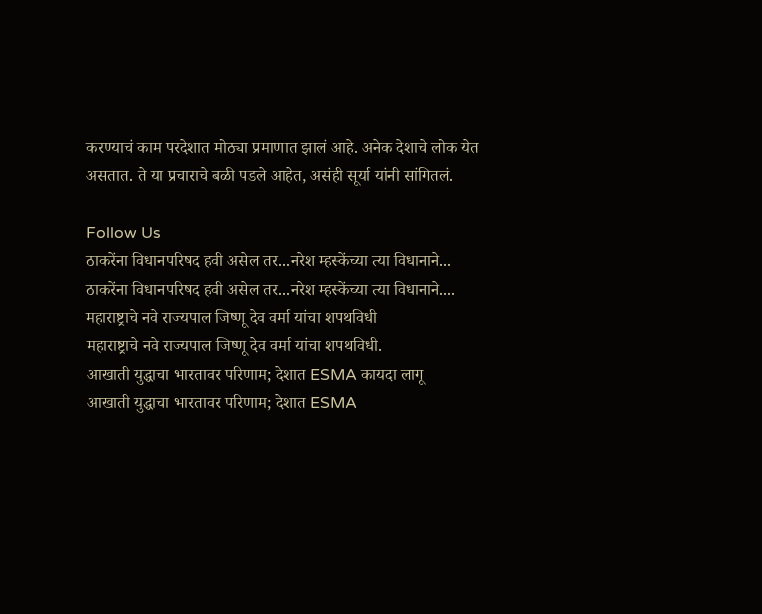करण्याचं काम परदेशात मोठ्या प्रमाणात झालं आहे. अनेक देशाचे लोक येत असतात. ते या प्रचाराचे बळी पडले आहेत, असंही सूर्या यांनी सांगितलं.

Follow Us
ठाकरेंना विधानपरिषद हवी असेल तर...नरेश म्हस्केंच्या त्या विधानाने...
ठाकरेंना विधानपरिषद हवी असेल तर...नरेश म्हस्केंच्या त्या विधानाने....
महाराष्ट्राचे नवे राज्यपाल जिष्णू देव वर्मा यांचा शपथविधी
महाराष्ट्राचे नवे राज्यपाल जिष्णू देव वर्मा यांचा शपथविधी.
आखाती युद्धाचा भारतावर परिणाम; देशात ESMA कायदा लागू
आखाती युद्धाचा भारतावर परिणाम; देशात ESMA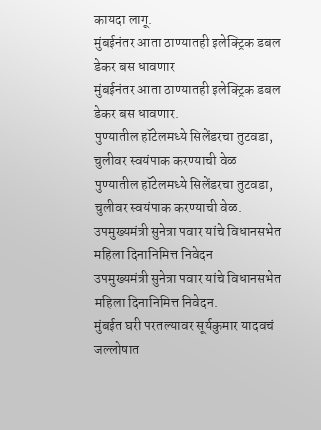कायदा लागू.
मुंबईनंतर आता ठाण्यातही इलेक्ट्रिक डबल डेकर बस धावणार
मुंबईनंतर आता ठाण्यातही इलेक्ट्रिक डबल डेकर बस धावणार.
पुण्यातील हॉटेलमध्ये सिलेंडरचा तुटवडा, चुलीवर स्वयंपाक करण्याची वेळ
पुण्यातील हॉटेलमध्ये सिलेंडरचा तुटवडा, चुलीवर स्वयंपाक करण्याची वेळ.
उपमुख्यमंत्री सुनेत्रा पवार यांचे विधानसभेत महिला दिनानिमित्त निवेदन
उपमुख्यमंत्री सुनेत्रा पवार यांचे विधानसभेत महिला दिनानिमित्त निवेदन.
मुंबईत घरी परतल्यावर सूर्यकुमार यादवचं जल्लोषात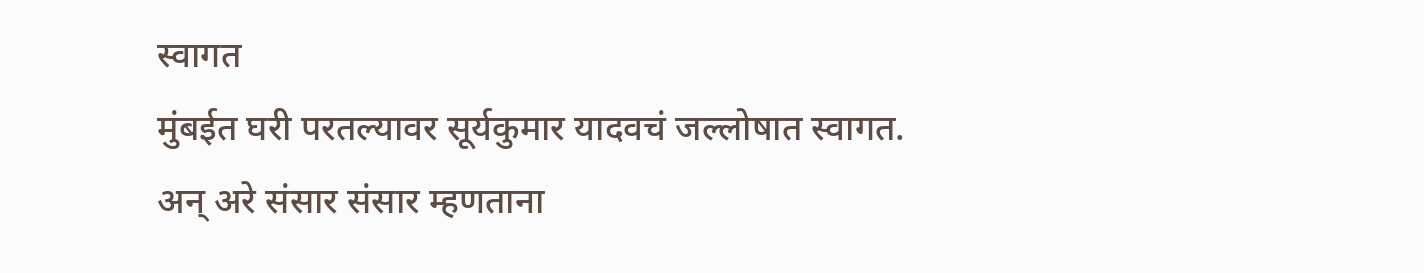स्वागत
मुंबईत घरी परतल्यावर सूर्यकुमार यादवचं जल्लोषात स्वागत.
अन् अरे संसार संसार म्हणताना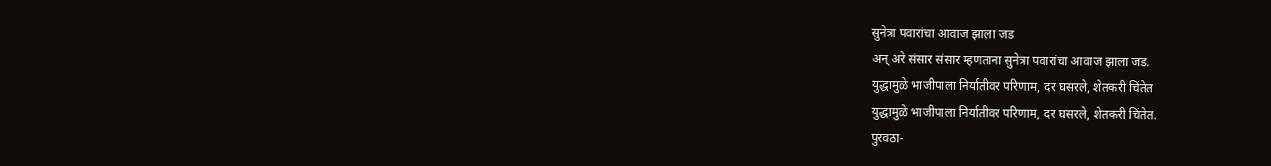सुनेत्रा पवारांचा आवाज झाला जड
अन् अरे संसार संसार म्हणताना सुनेत्रा पवारांचा आवाज झाला जड.
युद्धामुळे भाजीपाला निर्यातीवर परिणाम, दर घसरले, शेतकरी चिंतेत
युद्धामुळे भाजीपाला निर्यातीवर परिणाम, दर घसरले, शेतकरी चिंतेत.
पुरवठा-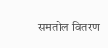समतोल वितरण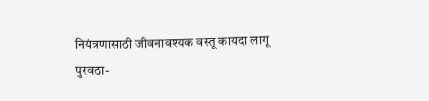नियंत्रणासाठी जीवनावश्यक वस्तू कायदा लागू
पुरवठा-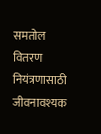समतोल वितरण नियंत्रणासाठी जीवनावश्यक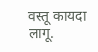वस्तू कायदा लागू.